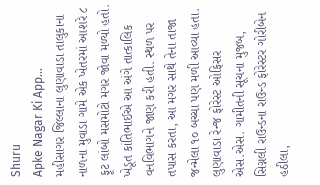Shuru
Apke Nagar Ki App…
મહીસાગર જિલ્લાના લુણાવાડા તાલુકાના નાળના મુવાડા ગામે એક ખેતરમાં આશરે ૮ ફૂટ લાંબો મસમોટો મગર જોવા મળ્યો હતો. ખેડૂત કાંતિભાઈએ આ અંગે તાત્કાલિક વનવિભાગને જાણ કરી હતી. સ્થળ પર તપાસ કરતા, આ મગર સાથે તેના તાજા જન્મેલા ૧૦ બચ્ચા પણ મળી આવ્યા હતા. લુણાવાડા રેન્જ ફોરેસ્ટ ઓફિસર એસ.એસ. ગામીતની સૂચના મુજબ, સિગ્નલી રાઉન્ડના રાઉન્ડ ફોરેસ્ટર ગોરીબેન હઠીલા,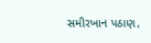સમીરખાન પઠાણ,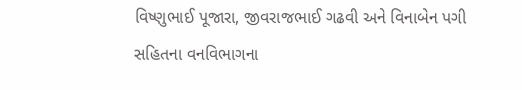વિષ્ણુભાઈ પૂજારા, જીવરાજભાઈ ગઢવી અને વિનાબેન પગી સહિતના વનવિભાગના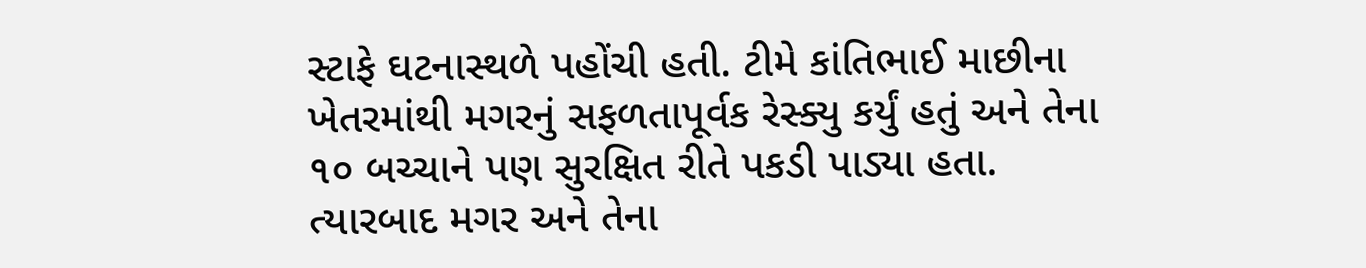સ્ટાફે ઘટનાસ્થળે પહોંચી હતી. ટીમે કાંતિભાઈ માછીના ખેતરમાંથી મગરનું સફળતાપૂર્વક રેસ્ક્યુ કર્યું હતું અને તેના ૧૦ બચ્ચાને પણ સુરક્ષિત રીતે પકડી પાડ્યા હતા. ત્યારબાદ મગર અને તેના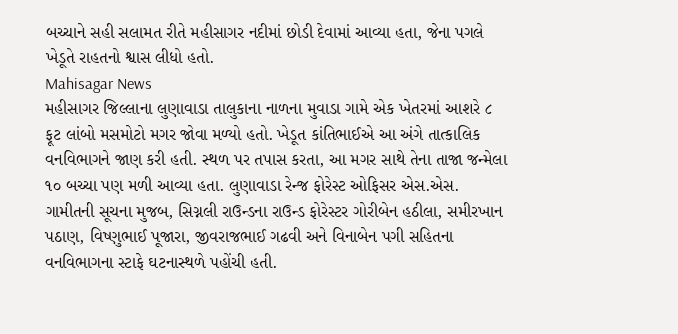બચ્ચાને સહી સલામત રીતે મહીસાગર નદીમાં છોડી દેવામાં આવ્યા હતા, જેના પગલે ખેડૂતે રાહતનો શ્વાસ લીધો હતો.
Mahisagar News
મહીસાગર જિલ્લાના લુણાવાડા તાલુકાના નાળના મુવાડા ગામે એક ખેતરમાં આશરે ૮ ફૂટ લાંબો મસમોટો મગર જોવા મળ્યો હતો. ખેડૂત કાંતિભાઈએ આ અંગે તાત્કાલિક વનવિભાગને જાણ કરી હતી. સ્થળ પર તપાસ કરતા, આ મગર સાથે તેના તાજા જન્મેલા ૧૦ બચ્ચા પણ મળી આવ્યા હતા. લુણાવાડા રેન્જ ફોરેસ્ટ ઓફિસર એસ.એસ. ગામીતની સૂચના મુજબ, સિગ્નલી રાઉન્ડના રાઉન્ડ ફોરેસ્ટર ગોરીબેન હઠીલા, સમીરખાન પઠાણ, વિષ્ણુભાઈ પૂજારા, જીવરાજભાઈ ગઢવી અને વિનાબેન પગી સહિતના વનવિભાગના સ્ટાફે ઘટનાસ્થળે પહોંચી હતી.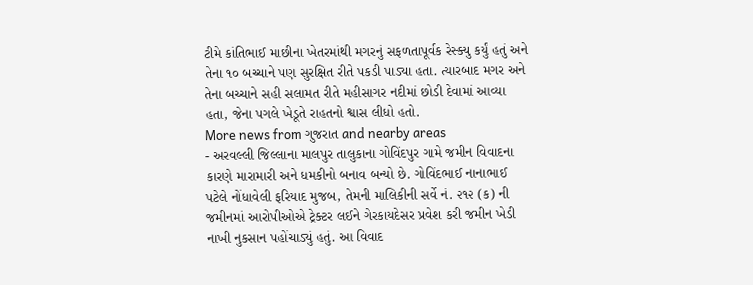ટીમે કાંતિભાઈ માછીના ખેતરમાંથી મગરનું સફળતાપૂર્વક રેસ્ક્યુ કર્યું હતું અને તેના ૧૦ બચ્ચાને પણ સુરક્ષિત રીતે પકડી પાડ્યા હતા. ત્યારબાદ મગર અને તેના બચ્ચાને સહી સલામત રીતે મહીસાગર નદીમાં છોડી દેવામાં આવ્યા હતા, જેના પગલે ખેડૂતે રાહતનો શ્વાસ લીધો હતો.
More news from ગુજરાત and nearby areas
- અરવલ્લી જિલ્લાના માલપુર તાલુકાના ગોવિંદપુર ગામે જમીન વિવાદના કારણે મારામારી અને ધમકીનો બનાવ બન્યો છે. ગોવિંદભાઈ નાનાભાઈ પટેલે નોંધાવેલી ફરિયાદ મુજબ, તેમની માલિકીની સર્વે નં. ૨૧૨ (ક) ની જમીનમાં આરોપીઓએ ટ્રેક્ટર લઈને ગેરકાયદેસર પ્રવેશ કરી જમીન ખેડી નાખી નુકસાન પહોંચાડ્યું હતું. આ વિવાદ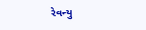રેવન્યુ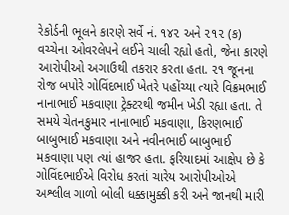રેકોર્ડની ભૂલને કારણે સર્વે નં. ૧૪૨ અને ૨૧૨ (ક) વચ્ચેના ઓવરલેપને લઈને ચાલી રહ્યો હતો, જેના કારણે આરોપીઓ અગાઉથી તકરાર કરતા હતા. ૨૧ જૂનના રોજ બપોરે ગોવિંદભાઈ ખેતરે પહોંચ્યા ત્યારે વિક્રમભાઈ નાનાભાઈ મકવાણા ટ્રેક્ટરથી જમીન ખેડી રહ્યા હતા. તે સમયે ચેતનકુમાર નાનાભાઈ મકવાણા, કિરણભાઈ બાબુભાઈ મકવાણા અને નવીનભાઈ બાબુભાઈ મકવાણા પણ ત્યાં હાજર હતા. ફરિયાદમાં આક્ષેપ છે કે ગોવિંદભાઈએ વિરોધ કરતાં ચારેય આરોપીઓએ અશ્લીલ ગાળો બોલી ધક્કામુક્કી કરી અને જાનથી મારી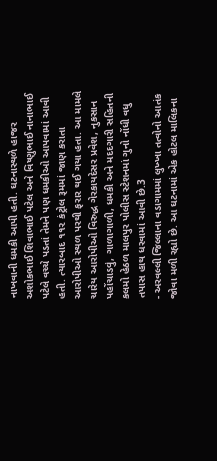નાખવાની ધમકી આપી હતી. ઘટનાસ્થળે હાજર અશોકભાઈ શિવાભાઈ પટેલ અને વિષ્ણુભાઈ નાનાભાઈ પટેલે વચ્ચે પડતાં તેમને પણ ધમકીઓ આપવામાં આવી હતી. ત્યારબાદ ૧૧૨ કંટ્રોલ રૂમમાં જાણ કરાતા આરોપીઓ સ્થળ પરથી ફરાર થઈ ગયા હતા. આ મામલે ચારેય આરોપીઓ વિરુદ્ધ ગેરકાયદેસર પ્રવેશ, નુકસાન પહોંચાડવું, ગાળાગાળી, ધમકી અને મદદગારી સહિતની કલમો હેઠળ માલપુર પોલીસ સ્ટેશનમાં ગુનો નોંધી વધુ તપાસ હાથ ધરવામાં આવી છે.3
- અરવલ્લી જિલ્લાના વડાગામમાં લુખ્ખા તત્વોનો આતંક જોવા મળી રહ્યો છે. આ ઘટનામાં એક હોટલ માલિકના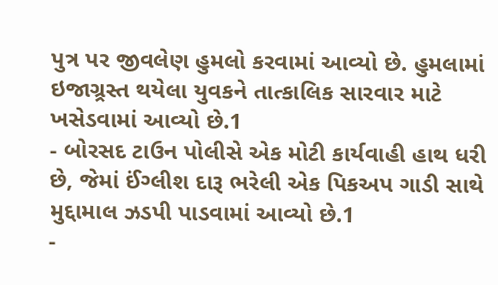પુત્ર પર જીવલેણ હુમલો કરવામાં આવ્યો છે. હુમલામાં ઇજાગ્ર્રસ્ત થયેલા યુવકને તાત્કાલિક સારવાર માટે ખસેડવામાં આવ્યો છે.1
- બોરસદ ટાઉન પોલીસે એક મોટી કાર્યવાહી હાથ ધરી છે, જેમાં ઈંગ્લીશ દારૂ ભરેલી એક પિકઅપ ગાડી સાથે મુદ્દામાલ ઝડપી પાડવામાં આવ્યો છે.1
-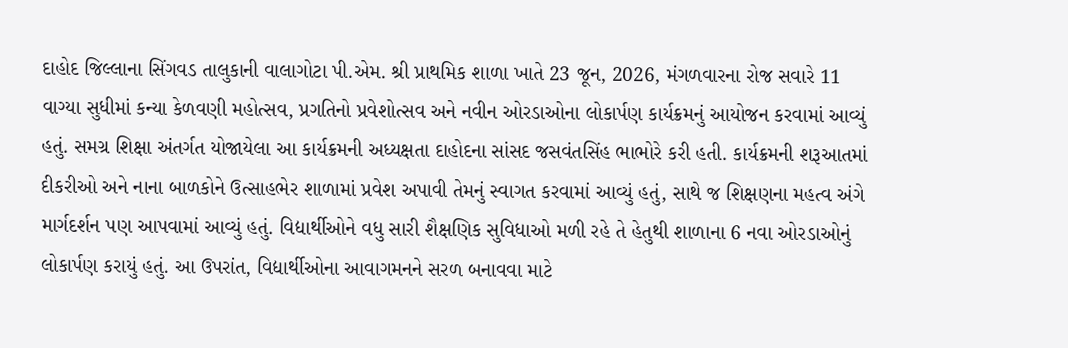દાહોદ જિલ્લાના સિંગવડ તાલુકાની વાલાગોટા પી.એમ. શ્રી પ્રાથમિક શાળા ખાતે 23 જૂન, 2026, મંગળવારના રોજ સવારે 11 વાગ્યા સુધીમાં કન્યા કેળવણી મહોત્સવ, પ્રગતિનો પ્રવેશોત્સવ અને નવીન ઓરડાઓના લોકાર્પણ કાર્યક્રમનું આયોજન કરવામાં આવ્યું હતું. સમગ્ર શિક્ષા અંતર્ગત યોજાયેલા આ કાર્યક્રમની અધ્યક્ષતા દાહોદના સાંસદ જસવંતસિંહ ભાભોરે કરી હતી. કાર્યક્રમની શરૂઆતમાં દીકરીઓ અને નાના બાળકોને ઉત્સાહભેર શાળામાં પ્રવેશ અપાવી તેમનું સ્વાગત કરવામાં આવ્યું હતું, સાથે જ શિક્ષણના મહત્વ અંગે માર્ગદર્શન પણ આપવામાં આવ્યું હતું. વિદ્યાર્થીઓને વધુ સારી શૈક્ષણિક સુવિધાઓ મળી રહે તે હેતુથી શાળાના 6 નવા ઓરડાઓનું લોકાર્પણ કરાયું હતું. આ ઉપરાંત, વિદ્યાર્થીઓના આવાગમનને સરળ બનાવવા માટે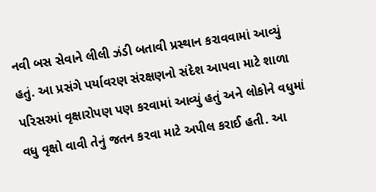નવી બસ સેવાને લીલી ઝંડી બતાવી પ્રસ્થાન કરાવવામાં આવ્યું હતું. આ પ્રસંગે પર્યાવરણ સંરક્ષણનો સંદેશ આપવા માટે શાળા પરિસરમાં વૃક્ષારોપણ પણ કરવામાં આવ્યું હતું અને લોકોને વધુમાં વધુ વૃક્ષો વાવી તેનું જતન કરવા માટે અપીલ કરાઈ હતી. આ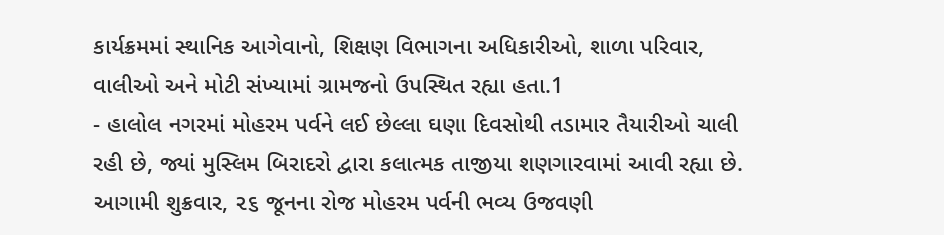કાર્યક્રમમાં સ્થાનિક આગેવાનો, શિક્ષણ વિભાગના અધિકારીઓ, શાળા પરિવાર, વાલીઓ અને મોટી સંખ્યામાં ગ્રામજનો ઉપસ્થિત રહ્યા હતા.1
- હાલોલ નગરમાં મોહરમ પર્વને લઈ છેલ્લા ઘણા દિવસોથી તડામાર તૈયારીઓ ચાલી રહી છે, જ્યાં મુસ્લિમ બિરાદરો દ્વારા કલાત્મક તાજીયા શણગારવામાં આવી રહ્યા છે. આગામી શુક્રવાર, ૨૬ જૂનના રોજ મોહરમ પર્વની ભવ્ય ઉજવણી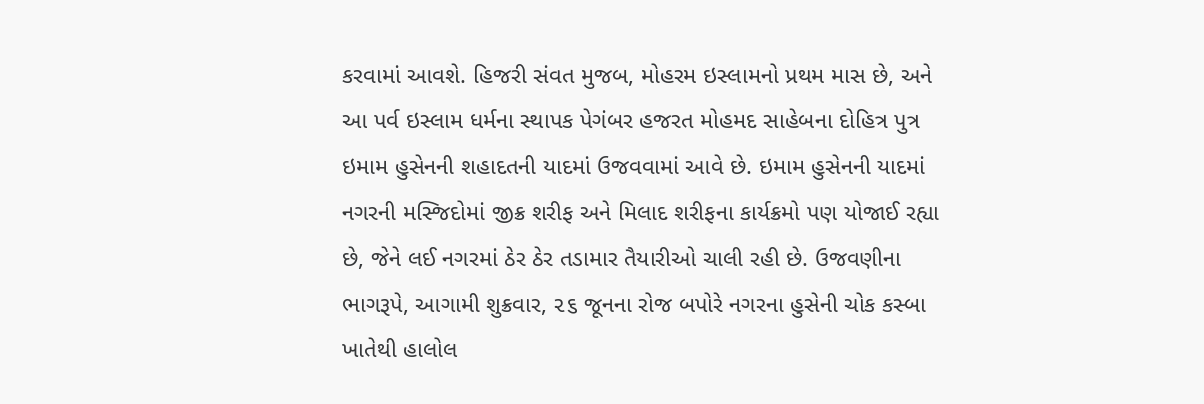કરવામાં આવશે. હિજરી સંવત મુજબ, મોહરમ ઇસ્લામનો પ્રથમ માસ છે, અને આ પર્વ ઇસ્લામ ધર્મના સ્થાપક પેગંબર હજરત મોહમદ સાહેબના દોહિત્ર પુત્ર ઇમામ હુસેનની શહાદતની યાદમાં ઉજવવામાં આવે છે. ઇમામ હુસેનની યાદમાં નગરની મસ્જિદોમાં જીક્ર શરીફ અને મિલાદ શરીફના કાર્યક્રમો પણ યોજાઈ રહ્યા છે, જેને લઈ નગરમાં ઠેર ઠેર તડામાર તૈયારીઓ ચાલી રહી છે. ઉજવણીના ભાગરૂપે, આગામી શુક્રવાર, ૨૬ જૂનના રોજ બપોરે નગરના હુસેની ચોક કસ્બા ખાતેથી હાલોલ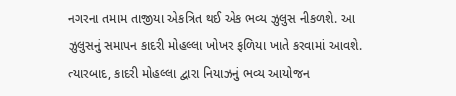નગરના તમામ તાજીયા એકત્રિત થઈ એક ભવ્ય ઝુલુસ નીકળશે. આ ઝુલુસનું સમાપન કાદરી મોહલ્લા ખોખર ફળિયા ખાતે કરવામાં આવશે. ત્યારબાદ, કાદરી મોહલ્લા દ્વારા નિયાઝનું ભવ્ય આયોજન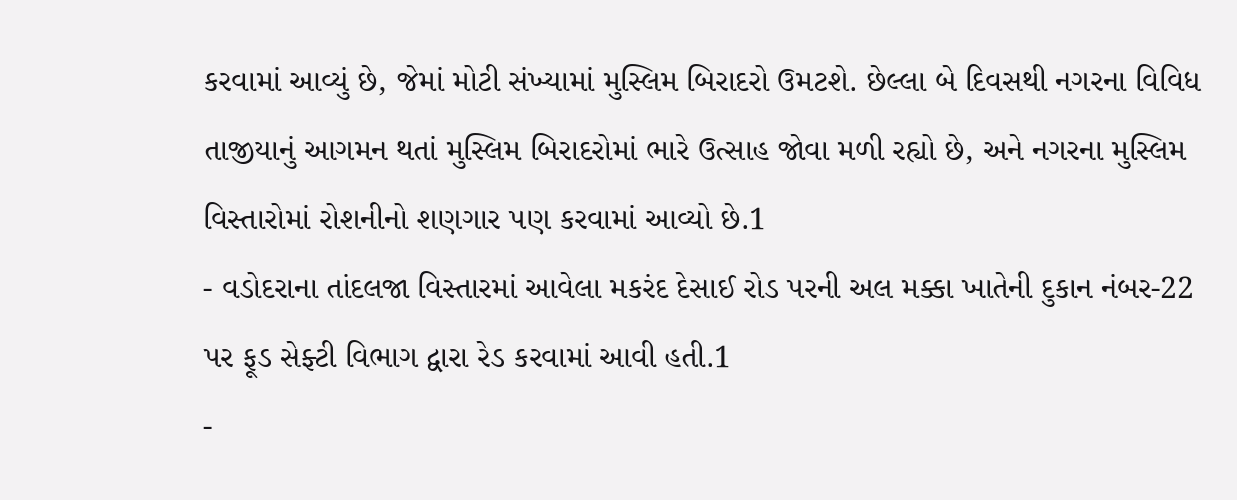કરવામાં આવ્યું છે, જેમાં મોટી સંખ્યામાં મુસ્લિમ બિરાદરો ઉમટશે. છેલ્લા બે દિવસથી નગરના વિવિધ તાજીયાનું આગમન થતાં મુસ્લિમ બિરાદરોમાં ભારે ઉત્સાહ જોવા મળી રહ્યો છે, અને નગરના મુસ્લિમ વિસ્તારોમાં રોશનીનો શણગાર પણ કરવામાં આવ્યો છે.1
- વડોદરાના તાંદલજા વિસ્તારમાં આવેલા મકરંદ દેસાઈ રોડ પરની અલ મક્કા ખાતેની દુકાન નંબર-22 પર ફૂડ સેફ્ટી વિભાગ દ્વારા રેડ કરવામાં આવી હતી.1
-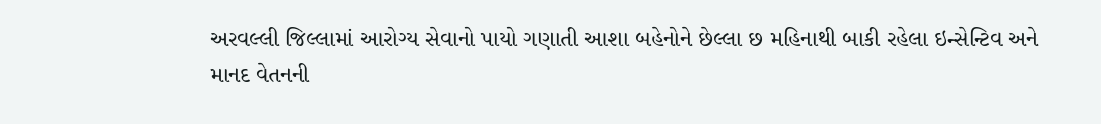અરવલ્લી જિલ્લામાં આરોગ્ય સેવાનો પાયો ગણાતી આશા બહેનોને છેલ્લા છ મહિનાથી બાકી રહેલા ઇન્સેન્ટિવ અને માનદ વેતનની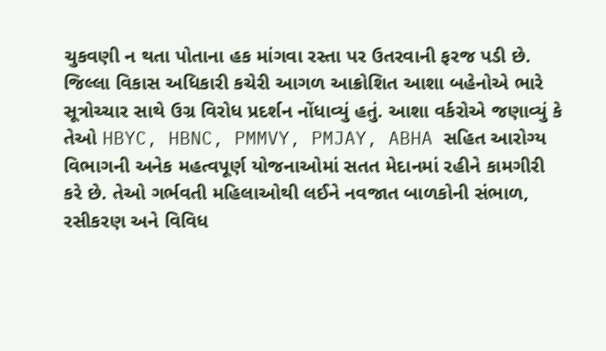ચુકવણી ન થતા પોતાના હક માંગવા રસ્તા પર ઉતરવાની ફરજ પડી છે. જિલ્લા વિકાસ અધિકારી કચેરી આગળ આક્રોશિત આશા બહેનોએ ભારે સૂત્રોચ્ચાર સાથે ઉગ્ર વિરોધ પ્રદર્શન નોંધાવ્યું હતું. આશા વર્કરોએ જણાવ્યું કે તેઓ HBYC, HBNC, PMMVY, PMJAY, ABHA સહિત આરોગ્ય વિભાગની અનેક મહત્વપૂર્ણ યોજનાઓમાં સતત મેદાનમાં રહીને કામગીરી કરે છે. તેઓ ગર્ભવતી મહિલાઓથી લઈને નવજાત બાળકોની સંભાળ, રસીકરણ અને વિવિધ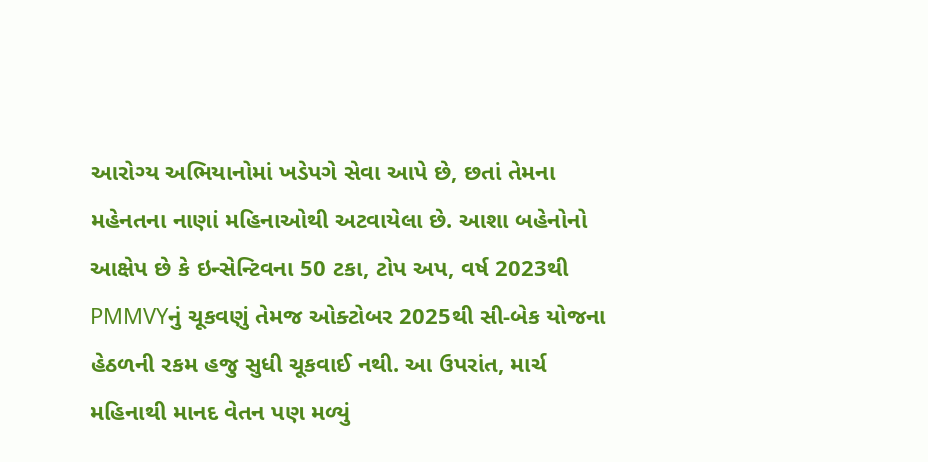આરોગ્ય અભિયાનોમાં ખડેપગે સેવા આપે છે, છતાં તેમના મહેનતના નાણાં મહિનાઓથી અટવાયેલા છે. આશા બહેનોનો આક્ષેપ છે કે ઇન્સેન્ટિવના 50 ટકા, ટોપ અપ, વર્ષ 2023થી PMMVYનું ચૂકવણું તેમજ ઓક્ટોબર 2025થી સી-બેક યોજના હેઠળની રકમ હજુ સુધી ચૂકવાઈ નથી. આ ઉપરાંત, માર્ચ મહિનાથી માનદ વેતન પણ મળ્યું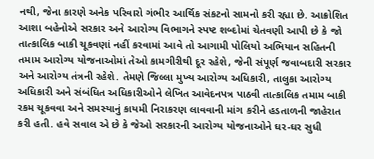નથી, જેના કારણે અનેક પરિવારો ગંભીર આર્થિક સંકટનો સામનો કરી રહ્યા છે. આક્રોશિત આશા બહેનોએ સરકાર અને આરોગ્ય વિભાગને સ્પષ્ટ શબ્દોમાં ચેતવણી આપી છે કે જો તાત્કાલિક બાકી ચૂકવણાં નહીં કરવામાં આવે તો આગામી પોલિયો અભિયાન સહિતની તમામ આરોગ્ય યોજનાઓમાં તેઓ કામગીરીથી દૂર રહેશે, જેની સંપૂર્ણ જવાબદારી સરકાર અને આરોગ્ય તંત્રની રહેશે. તેમણે જિલ્લા મુખ્ય આરોગ્ય અધિકારી, તાલુકા આરોગ્ય અધિકારી અને સંબંધિત અધિકારીઓને લેખિત આવેદનપત્ર પાઠવી તાત્કાલિક તમામ બાકી રકમ ચૂકવવા અને સમસ્યાનું કાયમી નિરાકરણ લાવવાની માંગ કરીને હડતાળની જાહેરાત કરી હતી. હવે સવાલ એ છે કે જેઓ સરકારની આરોગ્ય યોજનાઓને ઘર-ઘર સુધી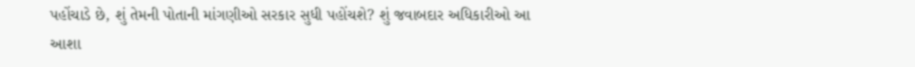પહોંચાડે છે, શું તેમની પોતાની માંગણીઓ સરકાર સુધી પહોંચશે? શું જવાબદાર અધિકારીઓ આ આશા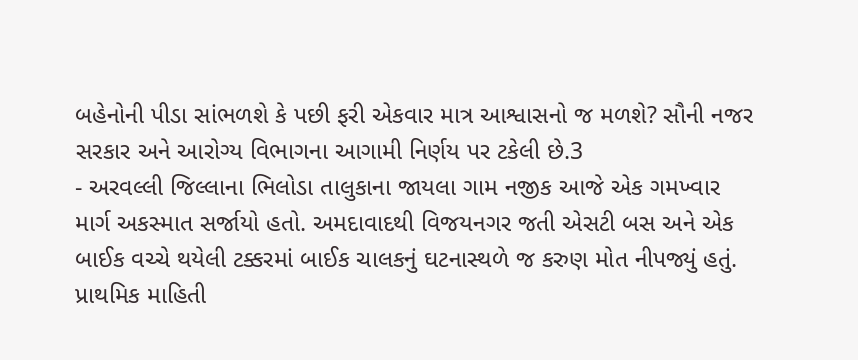બહેનોની પીડા સાંભળશે કે પછી ફરી એકવાર માત્ર આશ્વાસનો જ મળશે? સૌની નજર સરકાર અને આરોગ્ય વિભાગના આગામી નિર્ણય પર ટકેલી છે.3
- અરવલ્લી જિલ્લાના ભિલોડા તાલુકાના જાયલા ગામ નજીક આજે એક ગમખ્વાર માર્ગ અકસ્માત સર્જાયો હતો. અમદાવાદથી વિજયનગર જતી એસટી બસ અને એક બાઈક વચ્ચે થયેલી ટક્કરમાં બાઈક ચાલકનું ઘટનાસ્થળે જ કરુણ મોત નીપજ્યું હતું. પ્રાથમિક માહિતી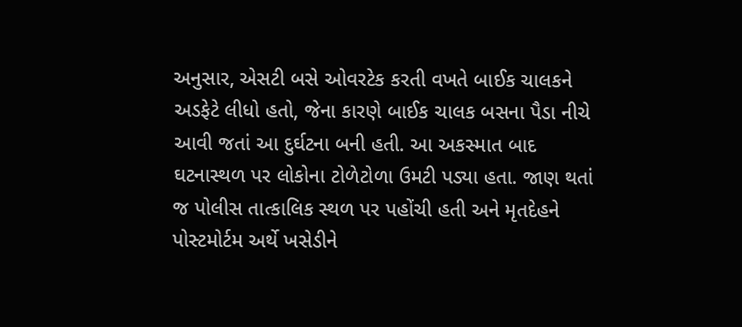અનુસાર, એસટી બસે ઓવરટેક કરતી વખતે બાઈક ચાલકને અડફેટે લીધો હતો, જેના કારણે બાઈક ચાલક બસના પૈડા નીચે આવી જતાં આ દુર્ઘટના બની હતી. આ અકસ્માત બાદ ઘટનાસ્થળ પર લોકોના ટોળેટોળા ઉમટી પડ્યા હતા. જાણ થતાં જ પોલીસ તાત્કાલિક સ્થળ પર પહોંચી હતી અને મૃતદેહને પોસ્ટમોર્ટમ અર્થે ખસેડીને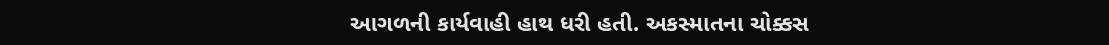આગળની કાર્યવાહી હાથ ધરી હતી. અકસ્માતના ચોક્કસ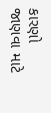કારણો જાણવા માટે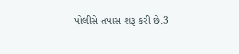પોલીસે તપાસ શરૂ કરી છે.3